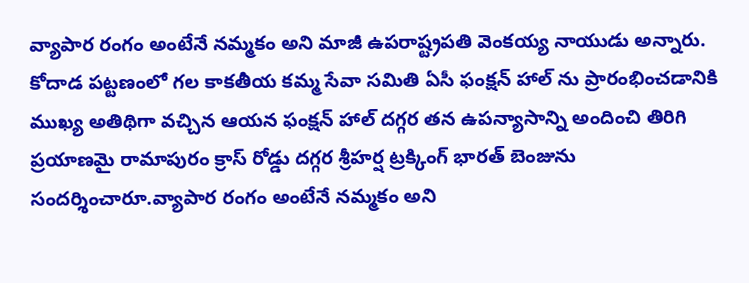వ్యాపార రంగం అంటేనే నమ్మకం అని మాజీ ఉపరాష్ట్రపతి వెంకయ్య నాయుడు అన్నారు. కోదాడ పట్టణంలో గల కాకతీయ కమ్మ సేవా సమితి ఏసీ ఫంక్షన్ హాల్ ను ప్రారంభించడానికి ముఖ్య అతిథిగా వచ్చిన ఆయన ఫంక్షన్ హాల్ దగ్గర తన ఉపన్యాసాన్ని అందించి తిరిగి ప్రయాణమై రామాపురం క్రాస్ రోడ్డు దగ్గర శ్రీహర్ష ట్రక్కింగ్ భారత్ బెంజును సందర్శించారూ.వ్యాపార రంగం అంటేనే నమ్మకం అని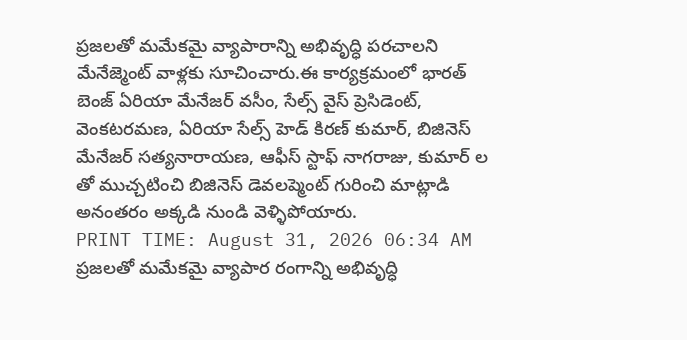ప్రజలతో మమేకమై వ్యాపారాన్ని అభివృద్ధి పరచాలని మేనేజ్మెంట్ వాళ్లకు సూచించారు.ఈ కార్యక్రమంలో భారత్ బెంజ్ ఏరియా మేనేజర్ వసీం, సేల్స్ వైస్ ప్రెసిడెంట్, వెంకటరమణ, ఏరియా సేల్స్ హెడ్ కిరణ్ కుమార్, బిజినెస్ మేనేజర్ సత్యనారాయణ, ఆఫీస్ స్టాఫ్ నాగరాజు, కుమార్ ల తో ముచ్చటించి బిజినెస్ డెవలప్మెంట్ గురించి మాట్లాడి అనంతరం అక్కడి నుండి వెళ్ళిపోయారు.
PRINT TIME: August 31, 2026 06:34 AM
ప్రజలతో మమేకమై వ్యాపార రంగాన్ని అభివృద్ధి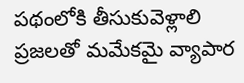పథంలోకి తీసుకువెళ్లాలి
ప్రజలతో మమేకమై వ్యాపార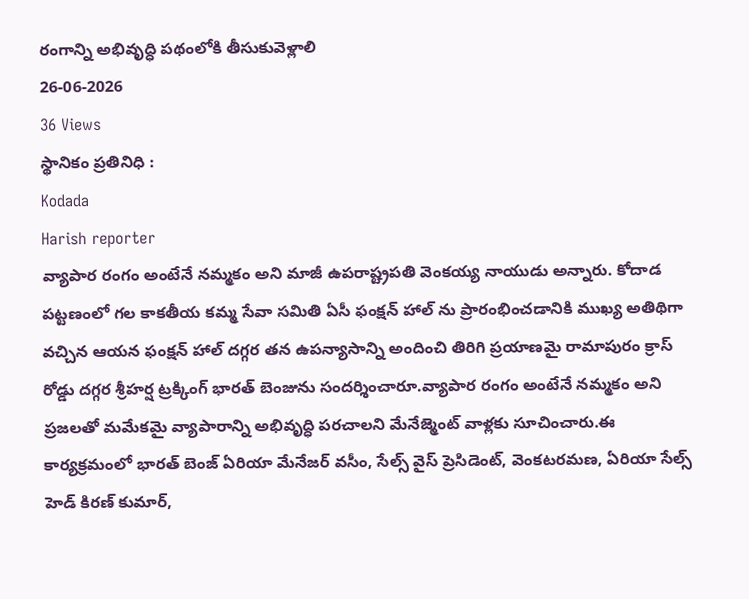రంగాన్ని అభివృద్ధి పథంలోకి తీసుకువెళ్లాలి
26-06-2026
36 Views
స్థానికం ప్రతినిధి :
Kodada
Harish reporter
వ్యాపార రంగం అంటేనే నమ్మకం అని మాజీ ఉపరాష్ట్రపతి వెంకయ్య నాయుడు అన్నారు. కోదాడ పట్టణంలో గల కాకతీయ కమ్మ సేవా సమితి ఏసీ ఫంక్షన్ హాల్ ను ప్రారంభించడానికి ముఖ్య అతిథిగా వచ్చిన ఆయన ఫంక్షన్ హాల్ దగ్గర తన ఉపన్యాసాన్ని అందించి తిరిగి ప్రయాణమై రామాపురం క్రాస్ రోడ్డు దగ్గర శ్రీహర్ష ట్రక్కింగ్ భారత్ బెంజును సందర్శించారూ.వ్యాపార రంగం అంటేనే నమ్మకం అని ప్రజలతో మమేకమై వ్యాపారాన్ని అభివృద్ధి పరచాలని మేనేజ్మెంట్ వాళ్లకు సూచించారు.ఈ కార్యక్రమంలో భారత్ బెంజ్ ఏరియా మేనేజర్ వసీం, సేల్స్ వైస్ ప్రెసిడెంట్, వెంకటరమణ, ఏరియా సేల్స్ హెడ్ కిరణ్ కుమార్,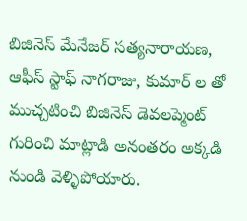బిజినెస్ మేనేజర్ సత్యనారాయణ, ఆఫీస్ స్టాఫ్ నాగరాజు, కుమార్ ల తో ముచ్చటించి బిజినెస్ డెవలప్మెంట్ గురించి మాట్లాడి అనంతరం అక్కడి నుండి వెళ్ళిపోయారు.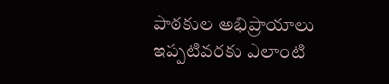పాఠకుల అభిప్రాయాలు
ఇప్పటివరకు ఎలాంటి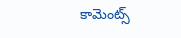కామెంట్స్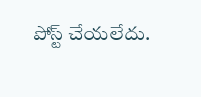పోస్ట్ చేయలేదు.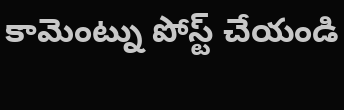కామెంట్ను పోస్ట్ చేయండి